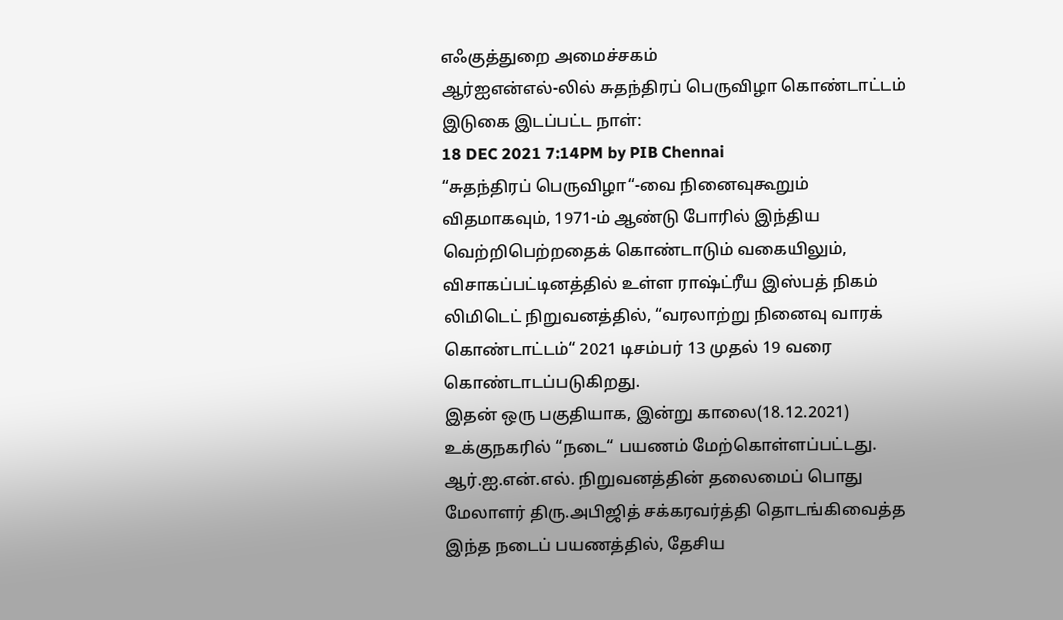எஃகுத்துறை அமைச்சகம்
ஆர்ஐஎன்எல்-லில் சுதந்திரப் பெருவிழா கொண்டாட்டம்
இடுகை இடப்பட்ட நாள்:
18 DEC 2021 7:14PM by PIB Chennai
“சுதந்திரப் பெருவிழா“-வை நினைவுகூறும் விதமாகவும், 1971-ம் ஆண்டு போரில் இந்திய வெற்றிபெற்றதைக் கொண்டாடும் வகையிலும், விசாகப்பட்டினத்தில் உள்ள ராஷ்ட்ரீய இஸ்பத் நிகம் லிமிடெட் நிறுவனத்தில், “வரலாற்று நினைவு வாரக் கொண்டாட்டம்“ 2021 டிசம்பர் 13 முதல் 19 வரை கொண்டாடப்படுகிறது.
இதன் ஒரு பகுதியாக, இன்று காலை(18.12.2021) உக்குநகரில் “நடை“ பயணம் மேற்கொள்ளப்பட்டது. ஆர்.ஐ.என்.எல். நிறுவனத்தின் தலைமைப் பொது மேலாளர் திரு.அபிஜித் சக்கரவர்த்தி தொடங்கிவைத்த இந்த நடைப் பயணத்தில், தேசிய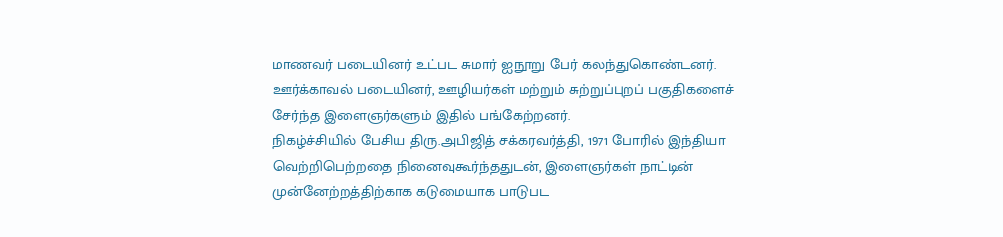மாணவர் படையினர் உட்பட சுமார் ஐநூறு பேர் கலந்துகொண்டனர். ஊர்க்காவல் படையினர், ஊழியர்கள் மற்றும் சுற்றுப்புறப் பகுதிகளைச் சேர்ந்த இளைஞர்களும் இதில் பங்கேற்றனர்.
நிகழ்ச்சியில் பேசிய திரு.அபிஜித் சக்கரவர்த்தி, 1971 போரில் இந்தியா வெற்றிபெற்றதை நினைவுகூர்ந்ததுடன், இளைஞர்கள் நாட்டின் முன்னேற்றத்திற்காக கடுமையாக பாடுபட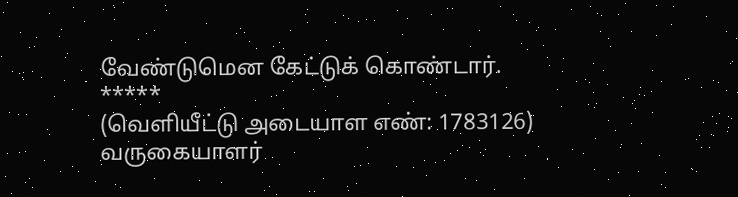வேண்டுமென கேட்டுக் கொண்டார்.
*****
(வெளியீட்டு அடையாள எண்: 1783126)
வருகையாளர்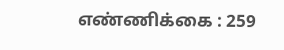எண்ணிக்கை : 259